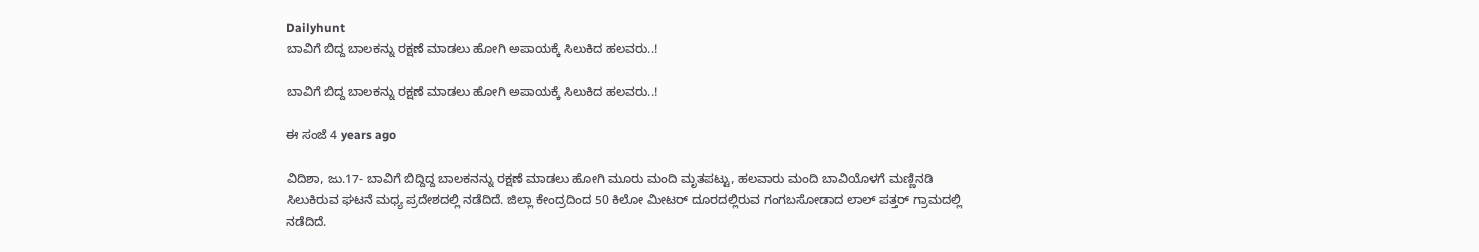Dailyhunt
ಬಾವಿಗೆ ಬಿದ್ದ ಬಾಲಕನ್ನು ರಕ್ಷಣೆ ಮಾಡಲು ಹೋಗಿ ಅಪಾಯಕ್ಕೆ ಸಿಲುಕಿದ ಹಲವರು..!

ಬಾವಿಗೆ ಬಿದ್ದ ಬಾಲಕನ್ನು ರಕ್ಷಣೆ ಮಾಡಲು ಹೋಗಿ ಅಪಾಯಕ್ಕೆ ಸಿಲುಕಿದ ಹಲವರು..!

ಈ ಸಂಜೆ 4 years ago

ವಿದಿಶಾ, ಜು.17- ಬಾವಿಗೆ ಬಿದ್ದಿದ್ದ ಬಾಲಕನನ್ನು ರಕ್ಷಣೆ ಮಾಡಲು ಹೋಗಿ ಮೂರು ಮಂದಿ ಮೃತಪಟ್ಟು, ಹಲವಾರು ಮಂದಿ ಬಾವಿಯೊಳಗೆ ಮಣ್ಣಿನಡಿ ಸಿಲುಕಿರುವ ಘಟನೆ ಮಧ್ಯ ಪ್ರದೇಶದಲ್ಲಿ ನಡೆದಿದೆ. ಜಿಲ್ಲಾ ಕೇಂದ್ರದಿಂದ 50 ಕಿಲೋ ಮೀಟರ್ ದೂರದಲ್ಲಿರುವ ಗಂಗಬಸೋಡಾದ ಲಾಲ್ ಪತ್ತರ್ ಗ್ರಾಮದಲ್ಲಿ ನಡೆದಿದೆ.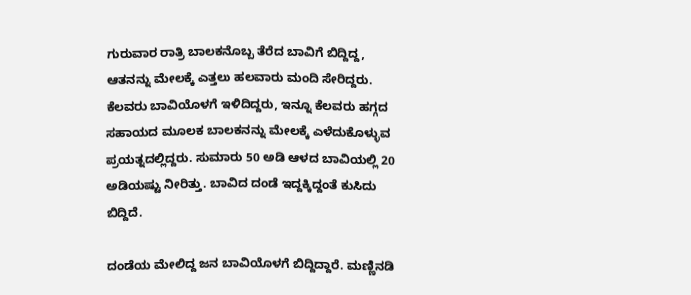ಗುರುವಾರ ರಾತ್ರಿ ಬಾಲಕನೊಬ್ಬ ತೆರೆದ ಬಾವಿಗೆ ಬಿದ್ದಿದ್ದ, ಆತನನ್ನು ಮೇಲಕ್ಕೆ ಎತ್ತಲು ಹಲವಾರು ಮಂದಿ ಸೇರಿದ್ದರು. ಕೆಲವರು ಬಾವಿಯೊಳಗೆ ಇಳಿದಿದ್ದರು, ಇನ್ನೂ ಕೆಲವರು ಹಗ್ಗದ ಸಹಾಯದ ಮೂಲಕ ಬಾಲಕನನ್ನು ಮೇಲಕ್ಕೆ ಎಳೆದುಕೊಳ್ಳುವ ಪ್ರಯತ್ನದಲ್ಲಿದ್ದರು. ಸುಮಾರು 50 ಅಡಿ ಆಳದ ಬಾವಿಯಲ್ಲಿ 20 ಅಡಿಯಷ್ಟು ನೀರಿತ್ತು. ಬಾವಿದ ದಂಡೆ ಇದ್ದಕ್ಕಿದ್ದಂತೆ ಕುಸಿದು ಬಿದ್ದಿದೆ.

ದಂಡೆಯ ಮೇಲಿದ್ದ ಜನ ಬಾವಿಯೊಳಗೆ ಬಿದ್ದಿದ್ದಾರೆ. ಮಣ್ಣಿನಡಿ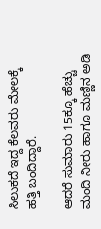ಸಿಲುಕದೆ ಇದ್ದ ಕೆಲವರು ಮೇಲಕ್ಕೆ ಹತ್ತಿ ಬಂದಿದ್ದಾರೆ.

ಆದರೆ ಸುಮಾರು 15ಕ್ಕೂ ಹೆಚ್ಚು ಮಂದಿ ನೀರು ಹಾಗೂ ಮಣ್ಣಿನ ಅಡಿ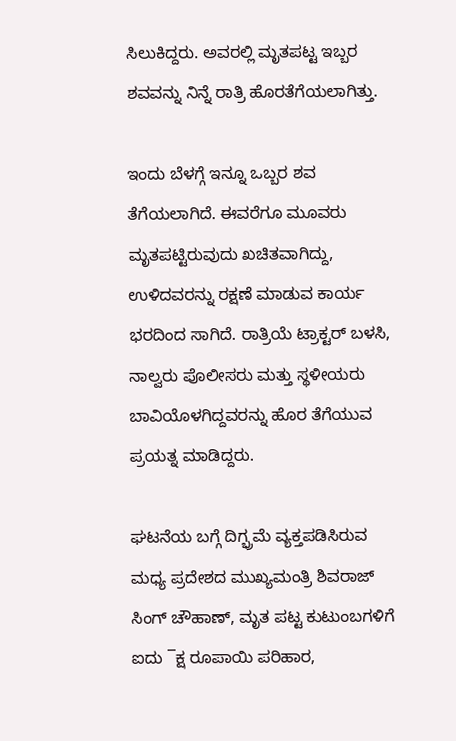ಸಿಲುಕಿದ್ದರು. ಅವರಲ್ಲಿ ಮೃತಪಟ್ಟ ಇಬ್ಬರ ಶವವನ್ನು ನಿನ್ನೆ ರಾತ್ರಿ ಹೊರತೆಗೆಯಲಾಗಿತ್ತು.

ಇಂದು ಬೆಳಗ್ಗೆ ಇನ್ನೂ ಒಬ್ಬರ ಶವ ತೆಗೆಯಲಾಗಿದೆ. ಈವರೆಗೂ ಮೂವರು ಮೃತಪಟ್ಟಿರುವುದು ಖಚಿತವಾಗಿದ್ದು, ಉಳಿದವರನ್ನು ರಕ್ಷಣೆ ಮಾಡುವ ಕಾರ್ಯ ಭರದಿಂದ ಸಾಗಿದೆ. ರಾತ್ರಿಯೆ ಟ್ರಾಕ್ಟರ್ ಬಳಸಿ, ನಾಲ್ವರು ಪೊಲೀಸರು ಮತ್ತು ಸ್ಥಳೀಯರು ಬಾವಿಯೊಳಗಿದ್ದವರನ್ನು ಹೊರ ತೆಗೆಯುವ ಪ್ರಯತ್ನ ಮಾಡಿದ್ದರು.

ಘಟನೆಯ ಬಗ್ಗೆ ದಿಗ್ಭ್ರಮೆ ವ್ಯಕ್ತಪಡಿಸಿರುವ ಮಧ್ಯ ಪ್ರದೇಶದ ಮುಖ್ಯಮಂತ್ರಿ ಶಿವರಾಜ್ ಸಿಂಗ್ ಚೌಹಾಣ್, ಮೃತ ಪಟ್ಟ ಕುಟುಂಬಗಳಿಗೆ ಐದು ¯ಕ್ಷ ರೂಪಾಯಿ ಪರಿಹಾರ,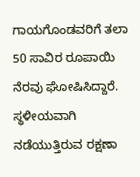ಗಾಯಗೊಂಡವರಿಗೆ ತಲಾ 50 ಸಾವಿರ ರೂಪಾಯಿ ನೆರವು ಘೋಷಿಸಿದ್ದಾರೆ. ಸ್ಥಳೀಯವಾಗಿ ನಡೆಯುತ್ತಿರುವ ರಕ್ಷಣಾ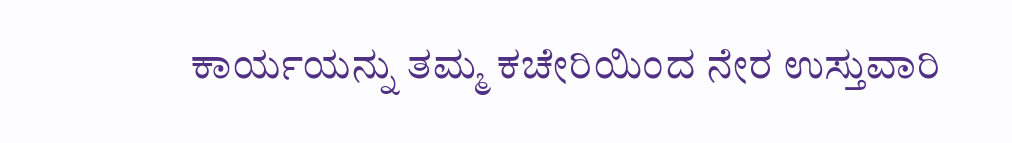ಕಾರ್ಯಯನ್ನು ತಮ್ಮ ಕಚೇರಿಯಿಂದ ನೇರ ಉಸ್ತುವಾರಿ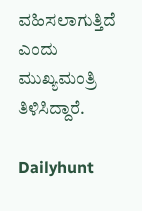ವಹಿಸಲಾಗುತ್ತಿದೆ ಎಂದು ಮುಖ್ಯಮಂತ್ರಿ ತಿಳಿಸಿದ್ದಾರೆ.

Dailyhunt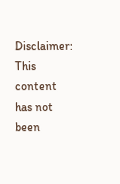Disclaimer: This content has not been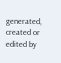generated, created or edited by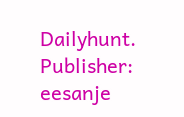Dailyhunt. Publisher: eesanje